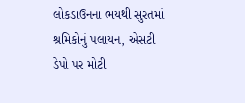લોકડાઉનના ભયથી સુરતમાં શ્રમિકોનું પલાયન, એસટી ડેપો પર મોટી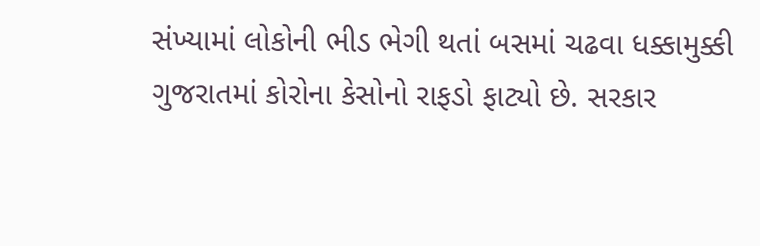સંખ્યામાં લોકોની ભીડ ભેગી થતાં બસમાં ચઢવા ધક્કામુક્કી
ગુજરાતમાં કોરોના કેસોનો રાફડો ફાટ્યો છે. સરકાર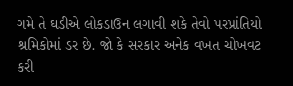ગમે તે ઘડીએ લોકડાઉન લગાવી શકે તેવો પરપ્રાંતિયો શ્રમિકોમાં ડર છે. જો કે સરકાર અનેક વખત ચોખવટ કરી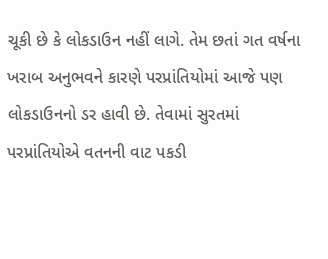ચૂકી છે કે લોકડાઉન નહીં લાગે. તેમ છતાં ગત વર્ષના ખરાબ અનુભવને કારણે પરપ્રાંતિયોમાં આજે પણ લોકડાઉનનો ડર હાવી છે. તેવામાં સુરતમાં પરપ્રાંતિયોએ વતનની વાટ પકડી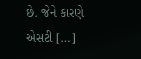છે. જેને કારણે એસટી […]